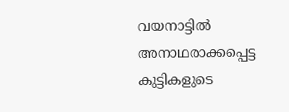വയനാട്ടിൽ അനാഥരാക്കപ്പെട്ട കുട്ടികളുടെ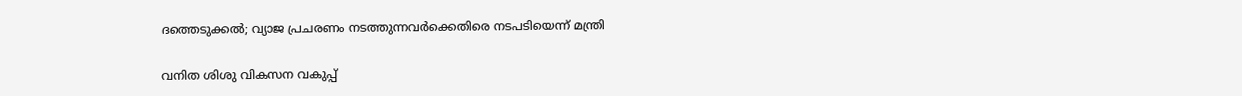ദത്തെടുക്കൽ; വ്യാജ പ്രചരണം നടത്തുന്നവർക്കെതിരെ നടപടിയെന്ന് മന്ത്രി

വനിത ശിശു വികസന വകുപ്പ്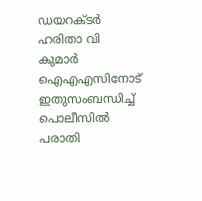ഡയറക്ടര്‍ ഹരിതാ വി കുമാര്‍ ഐഎഎസിനോട് ഇതുസംബന്ധിച്ച് പൊലീസില്‍ പരാതി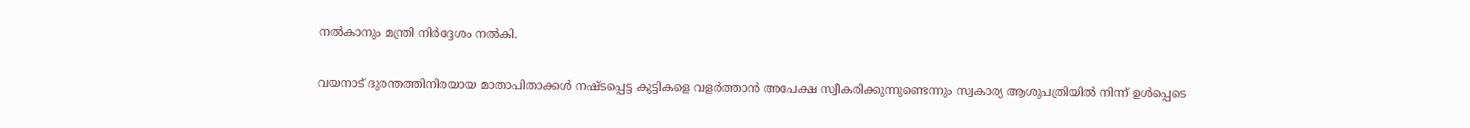നല്‍കാനും മന്ത്രി നിര്‍ദ്ദേശം നല്‍കി.

വയനാട് ദുരന്തത്തിനിരയായ മാതാപിതാക്കള്‍ നഷ്ടപ്പെട്ട കുട്ടികളെ വളര്‍ത്താന്‍ അപേക്ഷ സ്വീകരിക്കുന്നുണ്ടെന്നും സ്വകാര്യ ആശുപത്രിയില്‍ നിന്ന് ഉള്‍പ്പെടെ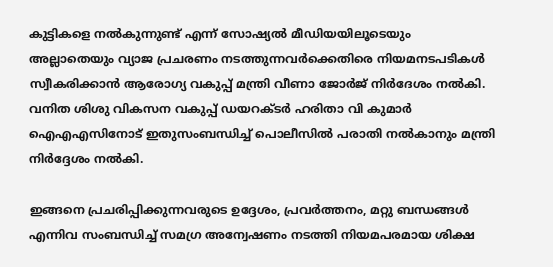കുട്ടികളെ നല്‍കുന്നുണ്ട് എന്ന് സോഷ്യല്‍ മീഡിയയിലൂടെയും അല്ലാതെയും വ്യാജ പ്രചരണം നടത്തുന്നവര്‍ക്കെതിരെ നിയമനടപടികള്‍ സ്വീകരിക്കാന്‍ ആരോഗ്യ വകുപ്പ് മന്ത്രി വീണാ ജോര്‍ജ് നിര്‍ദേശം നല്‍കി. വനിത ശിശു വികസന വകുപ്പ് ഡയറക്ടര്‍ ഹരിതാ വി കുമാര്‍ ഐഎഎസിനോട് ഇതുസംബന്ധിച്ച് പൊലീസില്‍ പരാതി നല്‍കാനും മന്ത്രി നിര്‍ദ്ദേശം നല്‍കി.

ഇങ്ങനെ പ്രചരിപ്പിക്കുന്നവരുടെ ഉദ്ദേശം, പ്രവര്‍ത്തനം, മറ്റു ബന്ധങ്ങള്‍ എന്നിവ സംബന്ധിച്ച് സമഗ്ര അന്വേഷണം നടത്തി നിയമപരമായ ശിക്ഷ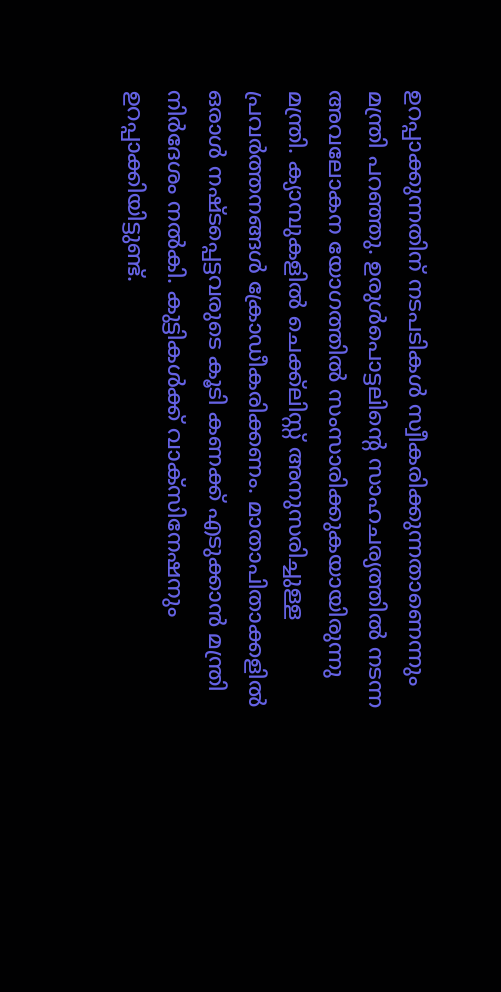ഉറപ്പാക്കുന്നതിന് നടപടികള്‍ സ്വീകരിക്കുന്നതാണെന്നും മന്ത്രി പറഞ്ഞു. ഉരുള്‍പൊട്ടലിന്റെ സാഹചര്യത്തില്‍ നടന്ന അവലോകന യോഗത്തില്‍ സംസാരിക്കുകയായിരുന്നു മന്ത്രി. ക്യാമ്പുകളില്‍ ചെക്ക്‌ലിസ്റ്റ് അനുസരിച്ചുള്ള പ്രവര്‍ത്തനങ്ങള്‍ ക്രോഡീകരിക്കണം. മാതാപിതാക്കളില്‍ ഒരാള്‍ നഷ്ടപ്പെട്ടവരുടെ കൂടി കണക്ക് എടുക്കാന്‍ മന്ത്രി നിര്‍ദേശം നല്‍കി. കുട്ടികള്‍ക്ക് വാക്‌സിനേഷനും ഉറപ്പാക്കിയിട്ടുണ്ട്.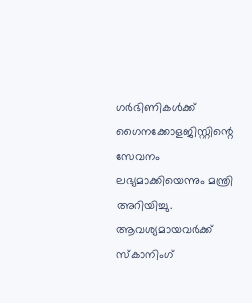ഗര്‍ഭിണികള്‍ക്ക് ഗൈനക്കോളജിസ്റ്റിന്റെ സേവനം ലഭ്യമാക്കിയെന്നും മന്ത്രി അറിയിച്ചു. ആവശ്യമായവര്‍ക്ക് സ്‌കാനിംഗ്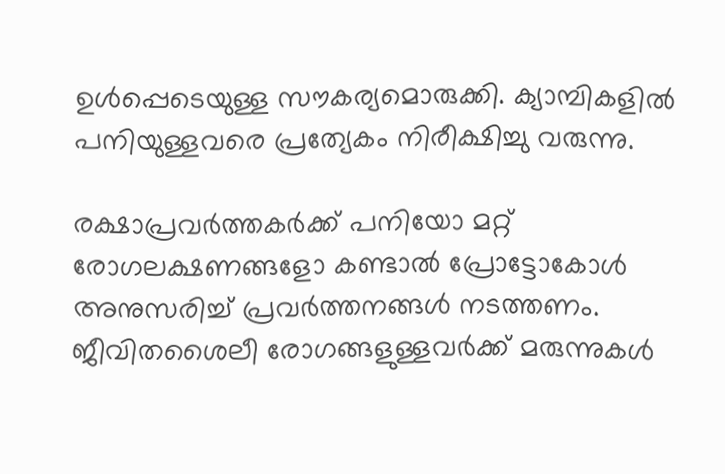ഉള്‍പ്പെടെയുള്ള സൗകര്യമൊരുക്കി. ക്യാമ്പികളില്‍ പനിയുള്ളവരെ പ്രത്യേകം നിരീക്ഷിച്ചു വരുന്നു.

രക്ഷാപ്രവര്‍ത്തകര്‍ക്ക് പനിയോ മറ്റ് രോഗലക്ഷണങ്ങളോ കണ്ടാല്‍ പ്രോട്ടോകോള്‍ അനുസരിച്ച് പ്രവര്‍ത്തനങ്ങള്‍ നടത്തണം. ജീവിതശൈലീ രോഗങ്ങളുള്ളവര്‍ക്ക് മരുന്നുകള്‍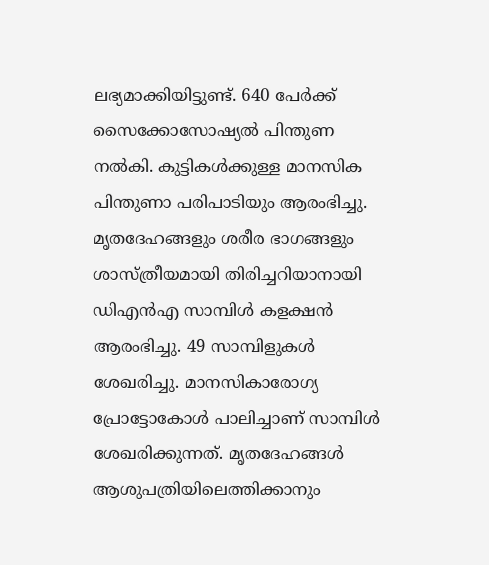ലഭ്യമാക്കിയിട്ടുണ്ട്. 640 പേര്‍ക്ക് സൈക്കോസോഷ്യല്‍ പിന്തുണ നല്‍കി. കുട്ടികള്‍ക്കുള്ള മാനസിക പിന്തുണാ പരിപാടിയും ആരംഭിച്ചു. മൃതദേഹങ്ങളും ശരീര ഭാഗങ്ങളും ശാസ്ത്രീയമായി തിരിച്ചറിയാനായി ഡിഎന്‍എ സാമ്പിള്‍ കളക്ഷന്‍ ആരംഭിച്ചു. 49 സാമ്പിളുകള്‍ ശേഖരിച്ചു. മാനസികാരോഗ്യ പ്രോട്ടോകോള്‍ പാലിച്ചാണ് സാമ്പിള്‍ ശേഖരിക്കുന്നത്. മൃതദേഹങ്ങള്‍ ആശുപത്രിയിലെത്തിക്കാനും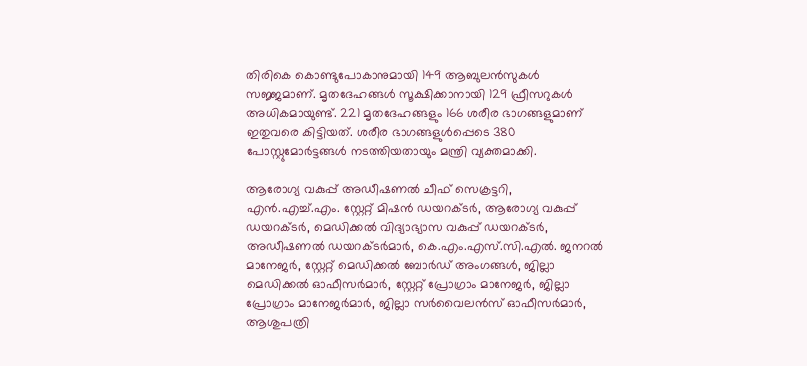തിരികെ കൊണ്ടുപോകാനുമായി 149 ആബുലന്‍സുകള്‍ സജ്ജമാണ്. മൃതദേഹങ്ങള്‍ സൂക്ഷിക്കാനായി 129 ഫ്രീസറുകള്‍ അധികമായുണ്ട്. 221 മൃതദേഹങ്ങളും 166 ശരീര ഭാഗങ്ങളുമാണ് ഇതുവരെ കിട്ടിയത്. ശരീര ഭാഗങ്ങളുള്‍പ്പെടെ 380 പോസ്റ്റുമോര്‍ട്ടങ്ങള്‍ നടത്തിയതായും മന്ത്രി വ്യക്തമാക്കി.

ആരോഗ്യ വകുപ്പ് അഡീഷണല്‍ ചീഫ് സെക്രട്ടറി, എന്‍.എച്ച്.എം. സ്റ്റേറ്റ് മിഷന്‍ ഡയറക്ടര്‍, ആരോഗ്യ വകുപ്പ് ഡയറക്ടര്‍, മെഡിക്കല്‍ വിദ്യാഭ്യാസ വകുപ്പ് ഡയറക്ടര്‍, അഡീഷണല്‍ ഡയറക്ടര്‍മാര്‍, കെ.എം.എസ്.സി.എല്‍. ജനറല്‍ മാനേജര്‍, സ്റ്റേറ്റ് മെഡിക്കല്‍ ബോര്‍ഡ് അംഗങ്ങള്‍, ജില്ലാ മെഡിക്കല്‍ ഓഫീസര്‍മാര്‍, സ്റ്റേറ്റ് പ്രോഗ്രാം മാനേജര്‍, ജില്ലാ പ്രോഗ്രാം മാനേജര്‍മാര്‍, ജില്ലാ സര്‍വൈലന്‍സ് ഓഫീസര്‍മാര്‍, ആശുപത്രി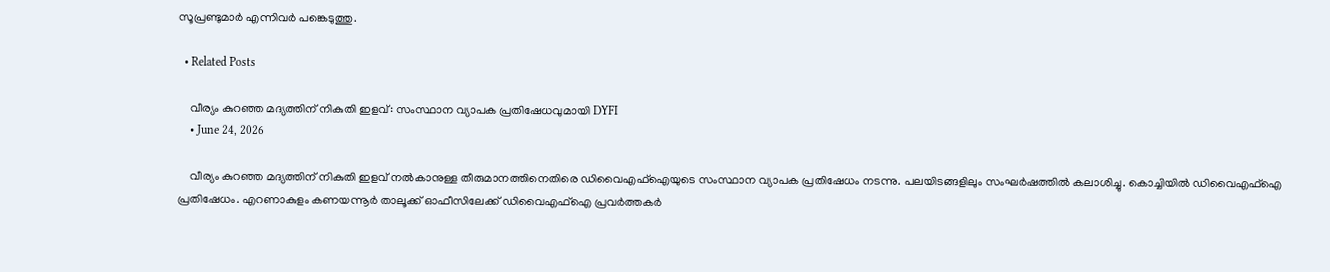സൂപ്രണ്ടുമാര്‍ എന്നിവര്‍ പങ്കെടുത്തു.

  • Related Posts

    വീര്യം കുറഞ്ഞ മദ്യത്തിന് നികുതി ഇളവ്: സംസ്ഥാന വ്യാപക പ്രതിഷേധവുമായി DYFI
    • June 24, 2026

    വീര്യം കുറഞ്ഞ മദ്യത്തിന് നികുതി ഇളവ് നൽകാനുള്ള തീരുമാനത്തിനെതിരെ ഡിവൈഎഫ്ഐയുടെ സംസ്ഥാന വ്യാപക പ്രതിഷേധം നടന്നു. പലയിടങ്ങളിലും സംഘർഷത്തിൽ കലാശിച്ചു. കൊച്ചിയിൽ ഡിവൈഎഫ്ഐ പ്രതിഷേധം. എറണാകുളം കണയന്നൂർ താലൂക്ക് ഓഫീസിലേക്ക് ഡിവൈഎഫ്ഐ പ്രവർത്തകർ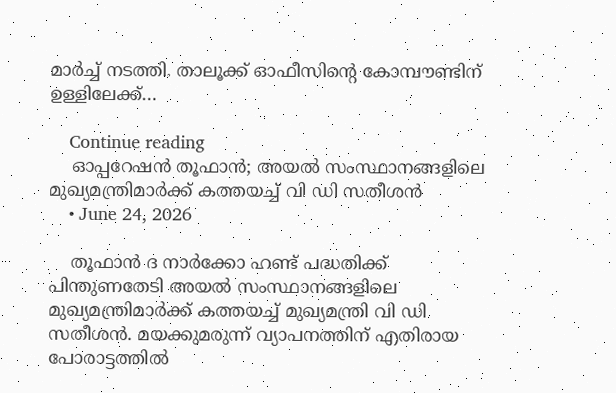മാർച്ച് നടത്തി. താലൂക്ക് ഓഫീസിന്റെ കോമ്പൗണ്ടിന് ഉള്ളിലേക്ക്…

    Continue reading
    ഓപ്പറേഷൻ തൂഫാൻ; അയൽ സംസ്ഥാനങ്ങളിലെ മുഖ്യമന്ത്രിമാർക്ക് കത്തയച്ച് വി ഡി സതീശൻ
    • June 24, 2026

    തൂഫാൻ ദ നാർക്കോ ഹണ്ട് പദ്ധതിക്ക് പിന്തുണതേടി അയൽ സംസ്ഥാനങ്ങളിലെ മുഖ്യമന്ത്രിമാർക്ക് കത്തയച്ച് മുഖ്യമന്ത്രി വി ഡി സതീശൻ. മയക്കുമരുന്ന് വ്യാപനത്തിന് എതിരായ പോരാട്ടത്തിൽ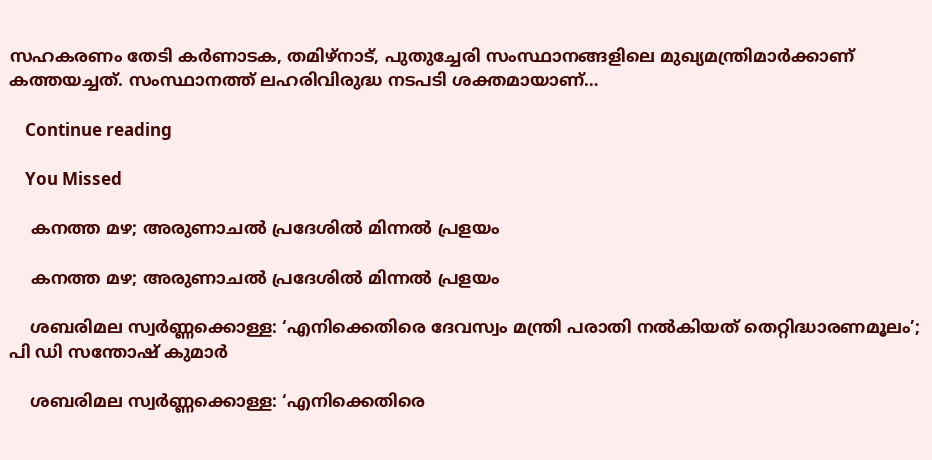സഹകരണം തേടി കർണാടക, തമിഴ്നാട്, പുതുച്ചേരി സംസ്ഥാനങ്ങളിലെ മുഖ്യമന്ത്രിമാർക്കാണ് കത്തയച്ചത്. സംസ്ഥാനത്ത് ലഹരിവിരുദ്ധ നടപടി ശക്തമായാണ്…

    Continue reading

    You Missed

    കനത്ത മഴ; അരുണാചൽ പ്രദേശിൽ മിന്നൽ പ്രളയം

    കനത്ത മഴ; അരുണാചൽ പ്രദേശിൽ മിന്നൽ പ്രളയം

    ശബരിമല സ്വർണ്ണക്കൊള്ള: ‘എനിക്കെതിരെ ദേവസ്വം മന്ത്രി പരാതി നൽകിയത് തെറ്റിദ്ധാരണമൂലം’; പി ഡി സന്തോഷ് കുമാർ

    ശബരിമല സ്വർണ്ണക്കൊള്ള: ‘എനിക്കെതിരെ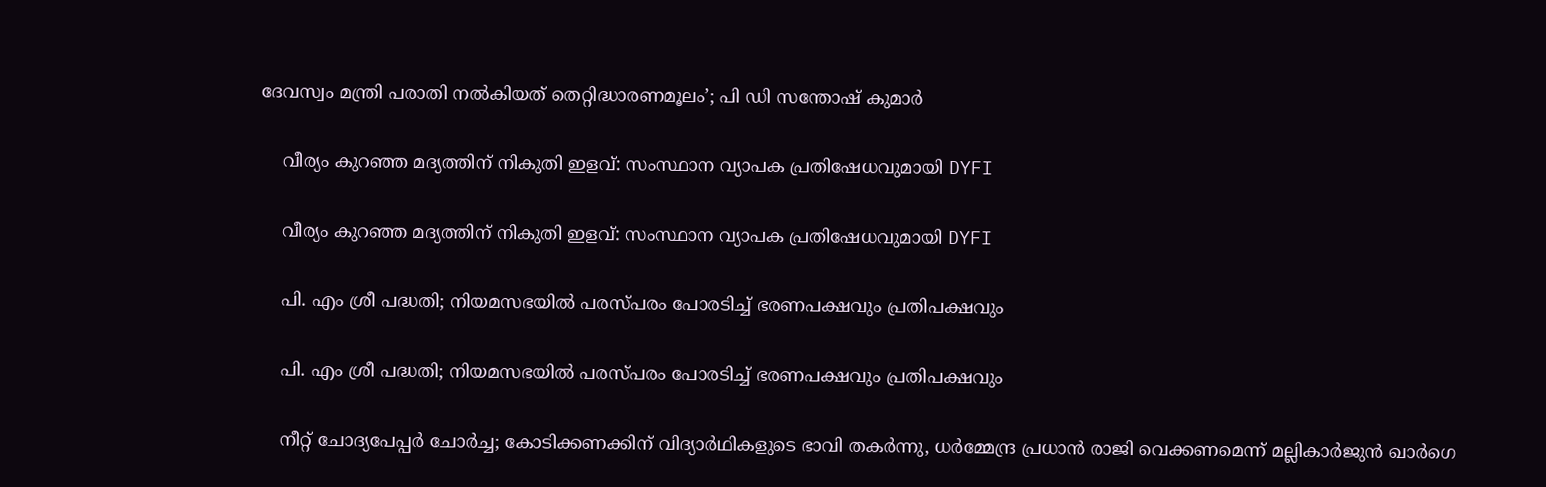ദേവസ്വം മന്ത്രി പരാതി നൽകിയത് തെറ്റിദ്ധാരണമൂലം’; പി ഡി സന്തോഷ് കുമാർ

    വീര്യം കുറഞ്ഞ മദ്യത്തിന് നികുതി ഇളവ്: സംസ്ഥാന വ്യാപക പ്രതിഷേധവുമായി DYFI

    വീര്യം കുറഞ്ഞ മദ്യത്തിന് നികുതി ഇളവ്: സംസ്ഥാന വ്യാപക പ്രതിഷേധവുമായി DYFI

    പി. എം ശ്രീ പദ്ധതി; നിയമസഭയിൽ പരസ്പരം പോരടിച്ച് ഭരണപക്ഷവും പ്രതിപക്ഷവും

    പി. എം ശ്രീ പദ്ധതി; നിയമസഭയിൽ പരസ്പരം പോരടിച്ച് ഭരണപക്ഷവും പ്രതിപക്ഷവും

    നീറ്റ് ചോദ്യപേപ്പർ ചോർച്ച; കോടിക്കണക്കിന് വിദ്യാർഥികളുടെ ഭാവി തകർന്നു, ധർമ്മേന്ദ്ര പ്രധാൻ രാജി വെക്കണമെന്ന് മല്ലികാർജുൻ ഖാർഗെ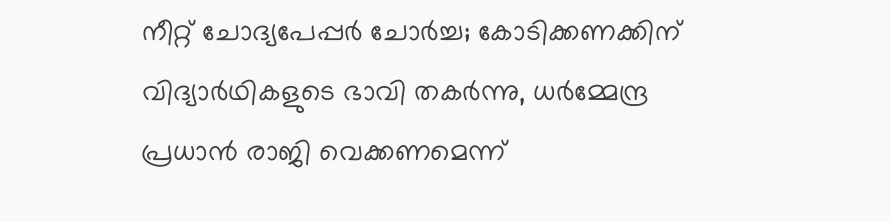നീറ്റ് ചോദ്യപേപ്പർ ചോർച്ച; കോടിക്കണക്കിന് വിദ്യാർഥികളുടെ ഭാവി തകർന്നു, ധർമ്മേന്ദ്ര പ്രധാൻ രാജി വെക്കണമെന്ന്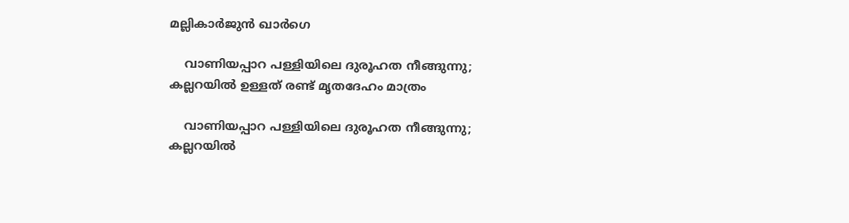മല്ലികാർജുൻ ഖാർഗെ

    വാണിയപ്പാറ പള്ളിയിലെ ദുരൂഹത നീങ്ങുന്നു; കല്ലറയിൽ ഉള്ളത് രണ്ട് മൃതദേഹം മാത്രം

    വാണിയപ്പാറ പള്ളിയിലെ ദുരൂഹത നീങ്ങുന്നു; കല്ലറയിൽ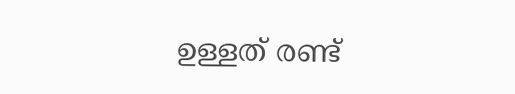ഉള്ളത് രണ്ട്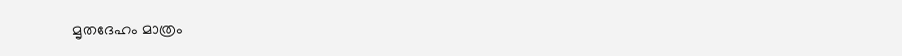മൃതദേഹം മാത്രം